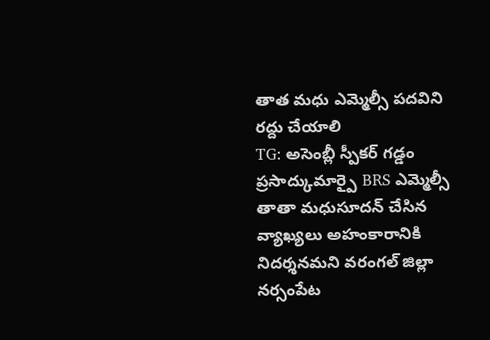తాత మధు ఎమ్మెల్సీ పదవిని రద్దు చేయాలి
TG: అసెంబ్లీ స్పీకర్ గడ్డం ప్రసాద్కుమార్పై BRS ఎమ్మెల్సీ తాతా మధుసూదన్ చేసిన వ్యాఖ్యలు అహంకారానికి నిదర్శనమని వరంగల్ జిల్లా నర్సంపేట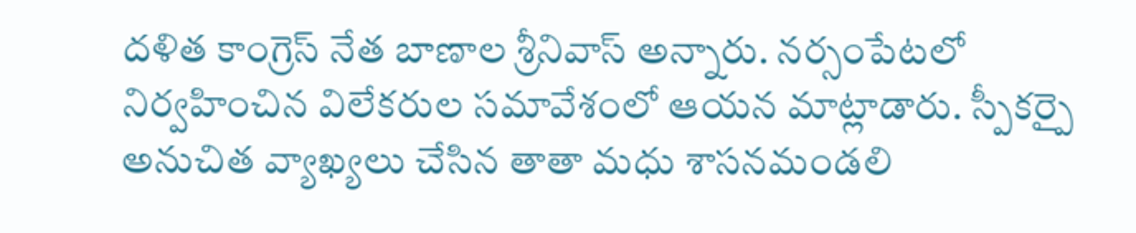దళిత కాంగ్రెస్ నేత బాణాల శ్రీనివాస్ అన్నారు. నర్సంపేటలో నిర్వహించిన విలేకరుల సమావేశంలో ఆయన మాట్లాడారు. స్పీకర్పై అనుచిత వ్యాఖ్యలు చేసిన తాతా మధు శాసనమండలి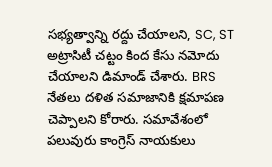సభ్యత్వాన్ని రద్దు చేయాలని, SC, ST అట్రాసిటీ చట్టం కింద కేసు నమోదు చేయాలని డిమాండ్ చేశారు. BRS నేతలు దళిత సమాజానికి క్షమాపణ చెప్పాలని కోరారు. సమావేశంలో పలువురు కాంగ్రెస్ నాయకులు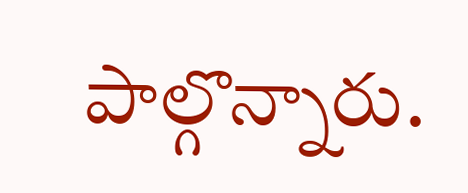పాల్గొన్నారు.